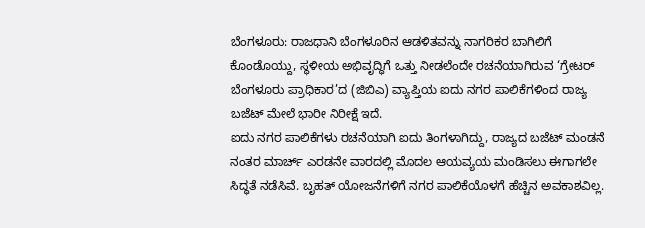ಬೆಂಗಳೂರು: ರಾಜಧಾನಿ ಬೆಂಗಳೂರಿನ ಆಡಳಿತವನ್ನು ನಾಗರಿಕರ ಬಾಗಿಲಿಗೆ ಕೊಂಡೊಯ್ದು, ಸ್ಥಳೀಯ ಅಭಿವೃದ್ಧಿಗೆ ಒತ್ತು ನೀಡಲೆಂದೇ ರಚನೆಯಾಗಿರುವ ‘ಗ್ರೇಟರ್ ಬೆಂಗಳೂರು ಪ್ರಾಧಿಕಾರ’ದ (ಜಿಬಿಎ) ವ್ಯಾಪ್ತಿಯ ಐದು ನಗರ ಪಾಲಿಕೆಗಳಿಂದ ರಾಜ್ಯ ಬಜೆಟ್ ಮೇಲೆ ಭಾರೀ ನಿರೀಕ್ಷೆ ಇದೆ.
ಐದು ನಗರ ಪಾಲಿಕೆಗಳು ರಚನೆಯಾಗಿ ಐದು ತಿಂಗಳಾಗಿದ್ದು, ರಾಜ್ಯದ ಬಜೆಟ್ ಮಂಡನೆ ನಂತರ ಮಾರ್ಚ್ ಎರಡನೇ ವಾರದಲ್ಲಿ ಮೊದಲ ಆಯವ್ಯಯ ಮಂಡಿಸಲು ಈಗಾಗಲೇ ಸಿದ್ಧತೆ ನಡೆಸಿವೆ. ಬೃಹತ್ ಯೋಜನೆಗಳಿಗೆ ನಗರ ಪಾಲಿಕೆಯೊಳಗೆ ಹೆಚ್ಚಿನ ಅವಕಾಶವಿಲ್ಲ.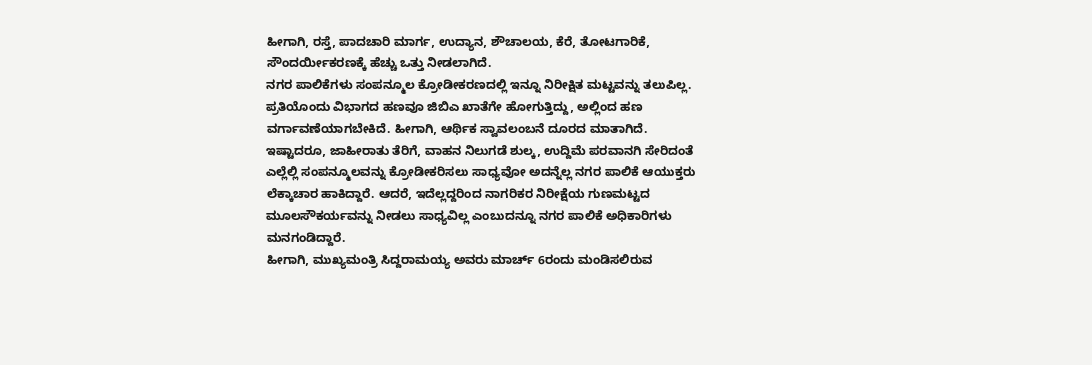ಹೀಗಾಗಿ, ರಸ್ತೆ, ಪಾದಚಾರಿ ಮಾರ್ಗ, ಉದ್ಯಾನ, ಶೌಚಾಲಯ, ಕೆರೆ, ತೋಟಗಾರಿಕೆ, ಸೌಂದರ್ಯೀಕರಣಕ್ಕೆ ಹೆಚ್ಚು ಒತ್ತು ನೀಡಲಾಗಿದೆ.
ನಗರ ಪಾಲಿಕೆಗಳು ಸಂಪನ್ಮೂಲ ಕ್ರೋಡೀಕರಣದಲ್ಲಿ ಇನ್ನೂ ನಿರೀಕ್ಷಿತ ಮಟ್ಟವನ್ನು ತಲುಪಿಲ್ಲ. ಪ್ರತಿಯೊಂದು ವಿಭಾಗದ ಹಣವೂ ಜಿಬಿಎ ಖಾತೆಗೇ ಹೋಗುತ್ತಿದ್ದು, ಅಲ್ಲಿಂದ ಹಣ ವರ್ಗಾವಣೆಯಾಗಬೇಕಿದೆ. ಹೀಗಾಗಿ, ಆರ್ಥಿಕ ಸ್ವಾವಲಂಬನೆ ದೂರದ ಮಾತಾಗಿದೆ.
ಇಷ್ಟಾದರೂ, ಜಾಹೀರಾತು ತೆರಿಗೆ, ವಾಹನ ನಿಲುಗಡೆ ಶುಲ್ಕ, ಉದ್ದಿಮೆ ಪರವಾನಗಿ ಸೇರಿದಂತೆ ಎಲ್ಲೆಲ್ಲಿ ಸಂಪನ್ಮೂಲವನ್ನು ಕ್ರೋಡೀಕರಿಸಲು ಸಾಧ್ಯವೋ ಅದನ್ನೆಲ್ಲ ನಗರ ಪಾಲಿಕೆ ಆಯುಕ್ತರು ಲೆಕ್ಕಾಚಾರ ಹಾಕಿದ್ದಾರೆ. ಆದರೆ, ಇದೆಲ್ಲದ್ದರಿಂದ ನಾಗರಿಕರ ನಿರೀಕ್ಷೆಯ ಗುಣಮಟ್ಟದ ಮೂಲಸೌಕರ್ಯವನ್ನು ನೀಡಲು ಸಾಧ್ಯವಿಲ್ಲ ಎಂಬುದನ್ನೂ ನಗರ ಪಾಲಿಕೆ ಅಧಿಕಾರಿಗಳು ಮನಗಂಡಿದ್ದಾರೆ.
ಹೀಗಾಗಿ, ಮುಖ್ಯಮಂತ್ರಿ ಸಿದ್ದರಾಮಯ್ಯ ಅವರು ಮಾರ್ಚ್ 6ರಂದು ಮಂಡಿಸಲಿರುವ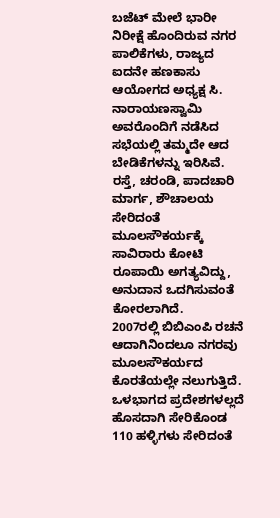ಬಜೆಟ್ ಮೇಲೆ ಭಾರೀ ನಿರೀಕ್ಷೆ ಹೊಂದಿರುವ ನಗರ ಪಾಲಿಕೆಗಳು, ರಾಜ್ಯದ ಐದನೇ ಹಣಕಾಸು ಆಯೋಗದ ಅಧ್ಯಕ್ಷ ಸಿ. ನಾರಾಯಣಸ್ವಾಮಿ ಅವರೊಂದಿಗೆ ನಡೆಸಿದ ಸಭೆಯಲ್ಲಿ ತಮ್ಮದೇ ಆದ ಬೇಡಿಕೆಗಳನ್ನು ಇರಿಸಿವೆ. ರಸ್ತೆ, ಚರಂಡಿ, ಪಾದಚಾರಿ ಮಾರ್ಗ, ಶೌಚಾಲಯ ಸೇರಿದಂತೆ ಮೂಲಸೌಕರ್ಯಕ್ಕೆ ಸಾವಿರಾರು ಕೋಟಿ ರೂಪಾಯಿ ಅಗತ್ಯವಿದ್ದು, ಅನುದಾನ ಒದಗಿಸುವಂತೆ ಕೋರಲಾಗಿದೆ.
2007ರಲ್ಲಿ ಬಿಬಿಎಂಪಿ ರಚನೆ ಆದಾಗಿನಿಂದಲೂ ನಗರವು ಮೂಲಸೌಕರ್ಯದ ಕೊರತೆಯಲ್ಲೇ ನಲುಗುತ್ತಿದೆ. ಒಳಭಾಗದ ಪ್ರದೇಶಗಳಲ್ಲದೆ ಹೊಸದಾಗಿ ಸೇರಿಕೊಂಡ 110 ಹಳ್ಳಿಗಳು ಸೇರಿದಂತೆ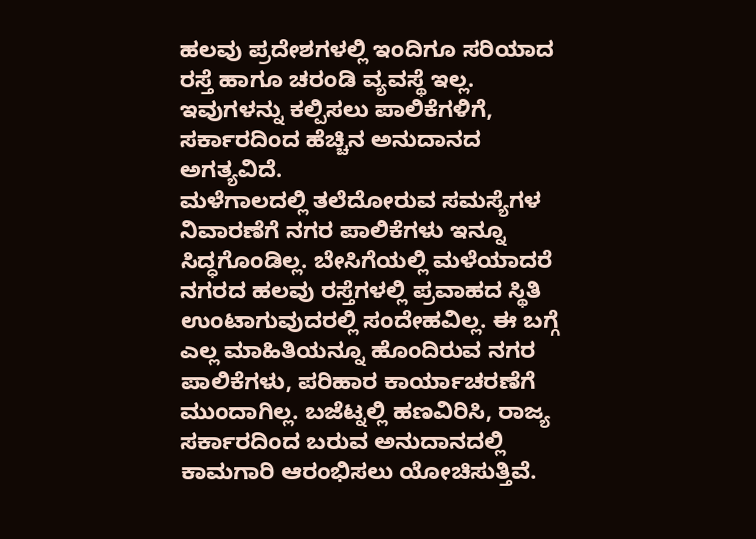ಹಲವು ಪ್ರದೇಶಗಳಲ್ಲಿ ಇಂದಿಗೂ ಸರಿಯಾದ ರಸ್ತೆ ಹಾಗೂ ಚರಂಡಿ ವ್ಯವಸ್ಥೆ ಇಲ್ಲ. ಇವುಗಳನ್ನು ಕಲ್ಪಿಸಲು ಪಾಲಿಕೆಗಳಿಗೆ, ಸರ್ಕಾರದಿಂದ ಹೆಚ್ಚಿನ ಅನುದಾನದ ಅಗತ್ಯವಿದೆ.
ಮಳೆಗಾಲದಲ್ಲಿ ತಲೆದೋರುವ ಸಮಸ್ಯೆಗಳ ನಿವಾರಣೆಗೆ ನಗರ ಪಾಲಿಕೆಗಳು ಇನ್ನೂ ಸಿದ್ಧಗೊಂಡಿಲ್ಲ. ಬೇಸಿಗೆಯಲ್ಲಿ ಮಳೆಯಾದರೆ ನಗರದ ಹಲವು ರಸ್ತೆಗಳಲ್ಲಿ ಪ್ರವಾಹದ ಸ್ಥಿತಿ ಉಂಟಾಗುವುದರಲ್ಲಿ ಸಂದೇಹವಿಲ್ಲ. ಈ ಬಗ್ಗೆ ಎಲ್ಲ ಮಾಹಿತಿಯನ್ನೂ ಹೊಂದಿರುವ ನಗರ ಪಾಲಿಕೆಗಳು, ಪರಿಹಾರ ಕಾರ್ಯಾಚರಣೆಗೆ ಮುಂದಾಗಿಲ್ಲ. ಬಜೆಟ್ನಲ್ಲಿ ಹಣವಿರಿಸಿ, ರಾಜ್ಯ ಸರ್ಕಾರದಿಂದ ಬರುವ ಅನುದಾನದಲ್ಲಿ ಕಾಮಗಾರಿ ಆರಂಭಿಸಲು ಯೋಚಿಸುತ್ತಿವೆ.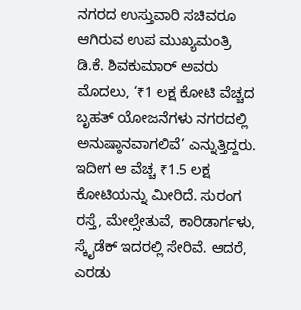ನಗರದ ಉಸ್ತುವಾರಿ ಸಚಿವರೂ ಆಗಿರುವ ಉಪ ಮುಖ್ಯಮಂತ್ರಿ ಡಿ.ಕೆ. ಶಿವಕುಮಾರ್ ಅವರು ಮೊದಲು, ‘₹1 ಲಕ್ಷ ಕೋಟಿ ವೆಚ್ಚದ ಬೃಹತ್ ಯೋಜನೆಗಳು ನಗರದಲ್ಲಿ ಅನುಷ್ಠಾನವಾಗಲಿವೆ’ ಎನ್ನುತ್ತಿದ್ದರು. ಇದೀಗ ಆ ವೆಚ್ಚ ₹1.5 ಲಕ್ಷ ಕೋಟಿಯನ್ನು ಮೀರಿದೆ. ಸುರಂಗ ರಸ್ತೆ, ಮೇಲ್ಸೇತುವೆ, ಕಾರಿಡಾರ್ಗಳು, ಸ್ಕೈಡೆಕ್ ಇದರಲ್ಲಿ ಸೇರಿವೆ. ಆದರೆ, ಎರಡು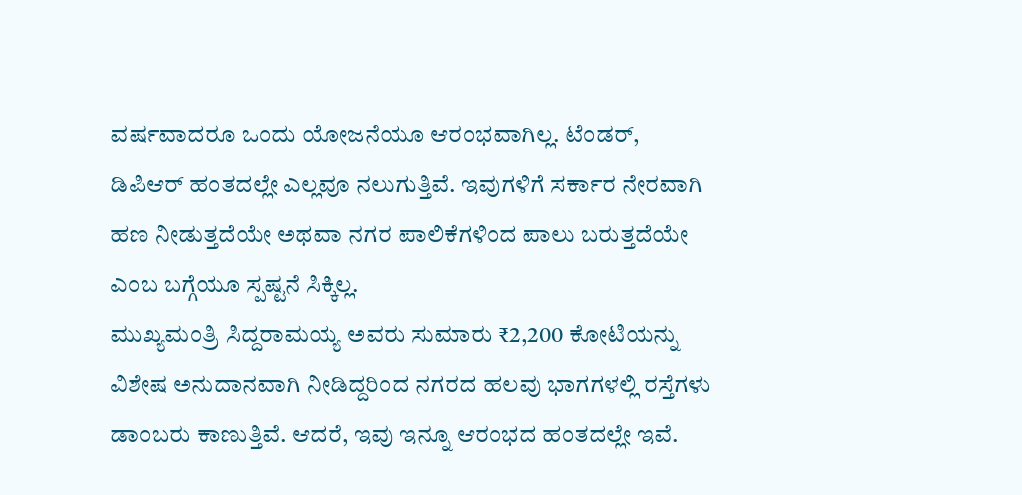ವರ್ಷವಾದರೂ ಒಂದು ಯೋಜನೆಯೂ ಆರಂಭವಾಗಿಲ್ಲ. ಟೆಂಡರ್, ಡಿಪಿಆರ್ ಹಂತದಲ್ಲೇ ಎಲ್ಲವೂ ನಲುಗುತ್ತಿವೆ. ಇವುಗಳಿಗೆ ಸರ್ಕಾರ ನೇರವಾಗಿ ಹಣ ನೀಡುತ್ತದೆಯೇ ಅಥವಾ ನಗರ ಪಾಲಿಕೆಗಳಿಂದ ಪಾಲು ಬರುತ್ತದೆಯೇ ಎಂಬ ಬಗ್ಗೆಯೂ ಸ್ಪಷ್ಟನೆ ಸಿಕ್ಕಿಲ್ಲ.
ಮುಖ್ಯಮಂತ್ರಿ ಸಿದ್ದರಾಮಯ್ಯ ಅವರು ಸುಮಾರು ₹2,200 ಕೋಟಿಯನ್ನು ವಿಶೇಷ ಅನುದಾನವಾಗಿ ನೀಡಿದ್ದರಿಂದ ನಗರದ ಹಲವು ಭಾಗಗಳಲ್ಲಿ ರಸ್ತೆಗಳು ಡಾಂಬರು ಕಾಣುತ್ತಿವೆ. ಆದರೆ, ಇವು ಇನ್ನೂ ಆರಂಭದ ಹಂತದಲ್ಲೇ ಇವೆ.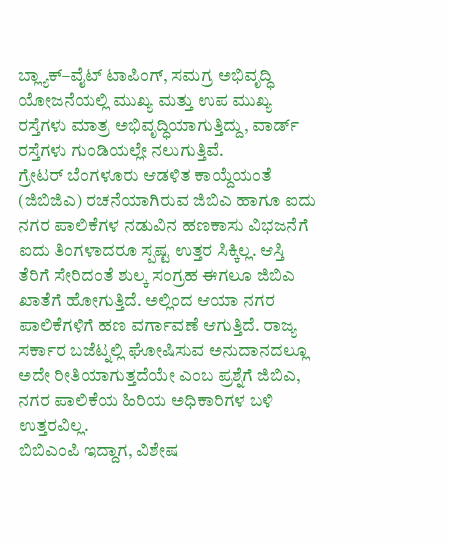ಬ್ಲ್ಯಾಕ್–ವೈಟ್ ಟಾಪಿಂಗ್, ಸಮಗ್ರ ಅಭಿವೃದ್ಧಿ ಯೋಜನೆಯಲ್ಲಿ ಮುಖ್ಯ ಮತ್ತು ಉಪ ಮುಖ್ಯ ರಸ್ತೆಗಳು ಮಾತ್ರ ಅಭಿವೃದ್ಧಿಯಾಗುತ್ತಿದ್ದು, ವಾರ್ಡ್ ರಸ್ತೆಗಳು ಗುಂಡಿಯಲ್ಲೇ ನಲುಗುತ್ತಿವೆ.
ಗ್ರೇಟರ್ ಬೆಂಗಳೂರು ಆಡಳಿತ ಕಾಯ್ದೆಯಂತೆ (ಜಿಬಿಜಿಎ) ರಚನೆಯಾಗಿರುವ ಜಿಬಿಎ ಹಾಗೂ ಐದು ನಗರ ಪಾಲಿಕೆಗಳ ನಡುವಿನ ಹಣಕಾಸು ವಿಭಜನೆಗೆ ಐದು ತಿಂಗಳಾದರೂ ಸ್ಪಷ್ಟ ಉತ್ತರ ಸಿಕ್ಕಿಲ್ಲ. ಆಸ್ತಿ ತೆರಿಗೆ ಸೇರಿದಂತೆ ಶುಲ್ಕ ಸಂಗ್ರಹ ಈಗಲೂ ಜಿಬಿಎ ಖಾತೆಗೆ ಹೋಗುತ್ತಿದೆ. ಅಲ್ಲಿಂದ ಆಯಾ ನಗರ ಪಾಲಿಕೆಗಳಿಗೆ ಹಣ ವರ್ಗಾವಣೆ ಆಗುತ್ತಿದೆ. ರಾಜ್ಯ ಸರ್ಕಾರ ಬಜೆಟ್ನಲ್ಲಿ ಘೋಷಿಸುವ ಅನುದಾನದಲ್ಲೂ ಅದೇ ರೀತಿಯಾಗುತ್ತದೆಯೇ ಎಂಬ ಪ್ರಶ್ನೆಗೆ ಜಿಬಿಎ, ನಗರ ಪಾಲಿಕೆಯ ಹಿರಿಯ ಅಧಿಕಾರಿಗಳ ಬಳಿ ಉತ್ತರವಿಲ್ಲ.
ಬಿಬಿಎಂಪಿ ಇದ್ದಾಗ, ವಿಶೇಷ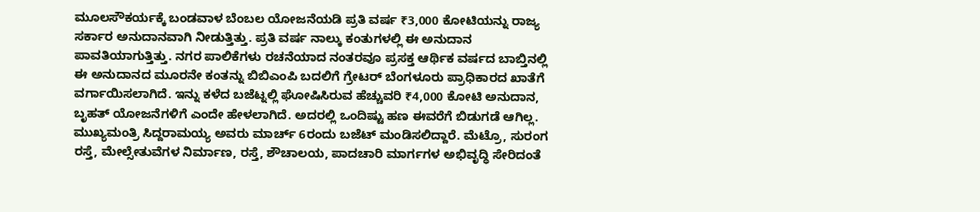ಮೂಲಸೌಕರ್ಯಕ್ಕೆ ಬಂಡವಾಳ ಬೆಂಬಲ ಯೋಜನೆಯಡಿ ಪ್ರತಿ ವರ್ಷ ₹3,000 ಕೋಟಿಯನ್ನು ರಾಜ್ಯ ಸರ್ಕಾರ ಅನುದಾನವಾಗಿ ನೀಡುತ್ತಿತ್ತು. ಪ್ರತಿ ವರ್ಷ ನಾಲ್ಕು ಕಂತುಗಳಲ್ಲಿ ಈ ಅನುದಾನ ಪಾವತಿಯಾಗುತ್ತಿತ್ತು. ನಗರ ಪಾಲಿಕೆಗಳು ರಚನೆಯಾದ ನಂತರವೂ ಪ್ರಸಕ್ತ ಆರ್ಥಿಕ ವರ್ಷದ ಬಾಬ್ತಿನಲ್ಲಿ ಈ ಅನುದಾನದ ಮೂರನೇ ಕಂತನ್ನು ಬಿಬಿಎಂಪಿ ಬದಲಿಗೆ ಗ್ರೇಟರ್ ಬೆಂಗಳೂರು ಪ್ರಾಧಿಕಾರದ ಖಾತೆಗೆ ವರ್ಗಾಯಿಸಲಾಗಿದೆ. ಇನ್ನು ಕಳೆದ ಬಜೆಟ್ನಲ್ಲಿ ಘೋಷಿಸಿರುವ ಹೆಚ್ಚುವರಿ ₹4,000 ಕೋಟಿ ಅನುದಾನ, ಬೃಹತ್ ಯೋಜನೆಗಳಿಗೆ ಎಂದೇ ಹೇಳಲಾಗಿದೆ. ಅದರಲ್ಲಿ ಒಂದಿಷ್ಟು ಹಣ ಈವರೆಗೆ ಬಿಡುಗಡೆ ಆಗಿಲ್ಲ.
ಮುಖ್ಯಮಂತ್ರಿ ಸಿದ್ದರಾಮಯ್ಯ ಅವರು ಮಾರ್ಚ್ 6ರಂದು ಬಜೆಟ್ ಮಂಡಿಸಲಿದ್ದಾರೆ. ಮೆಟ್ರೊ, ಸುರಂಗ ರಸ್ತೆ, ಮೇಲ್ಸೇತುವೆಗಳ ನಿರ್ಮಾಣ, ರಸ್ತೆ, ಶೌಚಾಲಯ, ಪಾದಚಾರಿ ಮಾರ್ಗಗಳ ಅಭಿವೃದ್ಧಿ ಸೇರಿದಂತೆ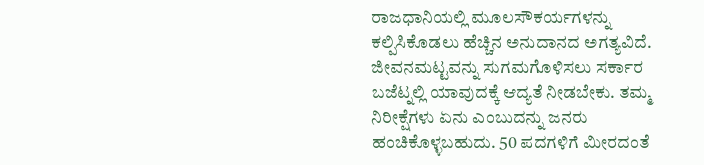ರಾಜಧಾನಿಯಲ್ಲಿ ಮೂಲಸೌಕರ್ಯಗಳನ್ನು ಕಲ್ಪಿಸಿಕೊಡಲು ಹೆಚ್ಚಿನ ಅನುದಾನದ ಅಗತ್ಯವಿದೆ.
ಜೀವನಮಟ್ಟವನ್ನು ಸುಗಮಗೊಳಿಸಲು ಸರ್ಕಾರ ಬಜೆಟ್ನಲ್ಲಿ ಯಾವುದಕ್ಕೆ ಆದ್ಯತೆ ನೀಡಬೇಕು. ತಮ್ಮ ನಿರೀಕ್ಷೆಗಳು ಏನು ಎಂಬುದನ್ನು ಜನರು ಹಂಚಿಕೊಳ್ಳಬಹುದು. 50 ಪದಗಳಿಗೆ ಮೀರದಂತೆ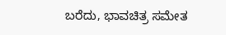ಬರೆದು, ಭಾವಚಿತ್ರ ಸಮೇತ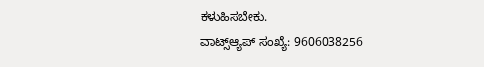ಕಳುಹಿಸಬೇಕು.
ವಾಟ್ಸ್ಆ್ಯಪ್ ಸಂಖ್ಯೆ: 9606038256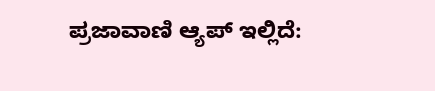ಪ್ರಜಾವಾಣಿ ಆ್ಯಪ್ ಇಲ್ಲಿದೆ: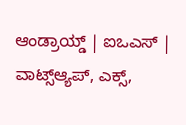ಆಂಡ್ರಾಯ್ಡ್ | ಐಒಎಸ್ | ವಾಟ್ಸ್ಆ್ಯಪ್, ಎಕ್ಸ್,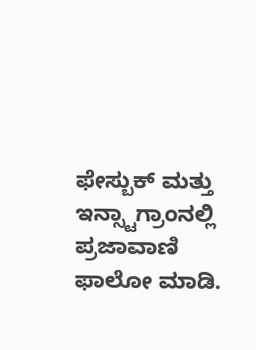ಫೇಸ್ಬುಕ್ ಮತ್ತು ಇನ್ಸ್ಟಾಗ್ರಾಂನಲ್ಲಿ ಪ್ರಜಾವಾಣಿ ಫಾಲೋ ಮಾಡಿ.